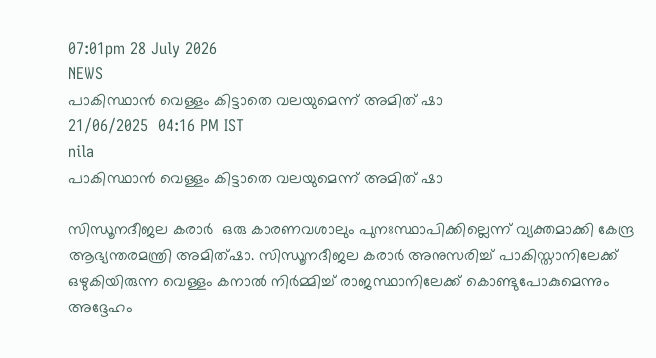07:01pm 28 July 2026
NEWS
പാകിസ്ഥാൻ വെള്ളം കിട്ടാതെ വലയുമെന്ന് അമിത് ഷാ
21/06/2025  04:16 PM IST
nila
പാകിസ്ഥാൻ വെള്ളം കിട്ടാതെ വലയുമെന്ന് അമിത് ഷാ

സിന്ധൂനദീജല കരാർ  ഒരു കാരണവശാലും പുനഃസ്ഥാപിക്കില്ലെന്ന് വ്യക്തമാക്കി കേന്ദ്ര ആഭ്യന്തരമന്ത്രി അമിത്ഷാ. സിന്ധൂനദീജല കരാർ അനുസരിച്ച് പാകിസ്താനിലേക്ക് ഒഴുകിയിരുന്ന വെള്ളം കനാൽ നിർമ്മിച്ച് രാജസ്ഥാനിലേക്ക് കൊണ്ടുപോകുമെന്നും അദ്ദേഹം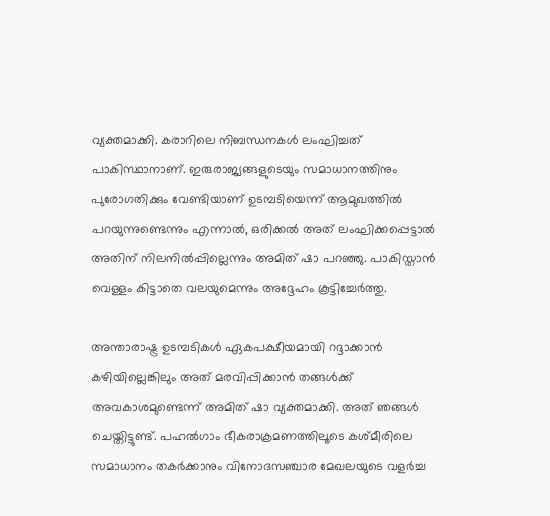വ്യക്തമാക്കി. കരാറിലെ നിബന്ധനകൾ ലംഘിച്ചത് പാകിസ്ഥാനാണ്. ഇരുരാജ്യങ്ങളുടെയും സമാധാനത്തിനും പുരോഗതിക്കും വേണ്ടിയാണ് ഉടമ്പടിയെന്ന് ആമുഖത്തിൽ പറയുന്നുണ്ടെന്നും എന്നാൽ, ഒരിക്കൽ അത് ലംഘിക്കപ്പെട്ടാൽ അതിന് നിലനിൽപ്പില്ലെന്നും അമിത് ഷാ പറഞ്ഞു. പാകിസ്താൻ വെള്ളം കിട്ടാതെ വലയുമെന്നും അദ്ദേഹം കൂട്ടിച്ചേർത്തു.

അന്താരാഷ്ട്ര ഉടമ്പടികൾ ഏകപക്ഷീയമായി റദ്ദാക്കാൻ കഴിയില്ലെങ്കിലും അത് മരവിപ്പിക്കാൻ തങ്ങൾക്ക് അവകാശമുണ്ടെന്ന് അമിത് ഷാ വ്യക്തമാക്കി. അത് ഞങ്ങൾ ചെയ്തിട്ടുണ്ട്. പഹൽഗാം ഭീകരാക്രമണത്തിലൂടെ കശ്മീരിലെ സമാധാനം തകർക്കാനും വിനോദസഞ്ചാര മേഖലയുടെ വളർച്ച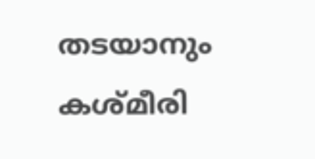തടയാനും കശ്മീരി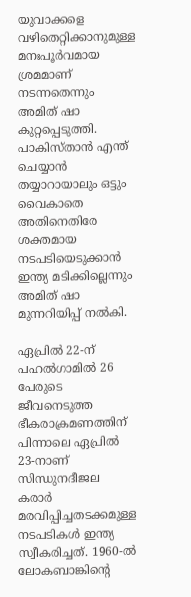യുവാക്കളെ വഴിതെറ്റിക്കാനുമുള്ള മനഃപൂർവമായ ശ്രമമാണ് നടന്നതെന്നും അമിത് ഷാ കുറ്റപ്പെടുത്തി. പാകിസ്താൻ എന്ത് ചെയ്യാൻ തയ്യാറായാലും ഒട്ടും വൈകാതെ അതിനെതിരേ ശക്തമായ നടപടിയെടുക്കാൻ ഇന്ത്യ മടിക്കില്ലെന്നും അമിത് ഷാ മുന്നറിയിപ്പ് നൽകി.

ഏപ്രിൽ 22-ന് പഹൽഗാമിൽ 26 പേരുടെ ജീവനെടുത്ത ഭീകരാക്രമണത്തിന് പിന്നാലെ ഏപ്രിൽ 23-നാണ് സിന്ധുനദീജല കരാർ മരവിപ്പിച്ചതടക്കമുള്ള നടപടികൾ ഇന്ത്യ സ്വീകരിച്ചത്. 1960-ൽ ലോകബാങ്കിന്റെ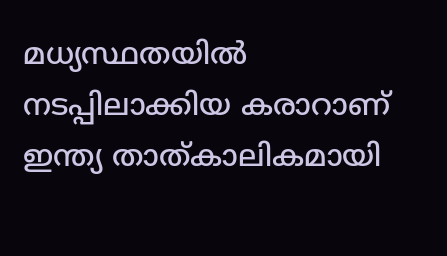മധ്യസ്ഥതയിൽ നടപ്പിലാക്കിയ കരാറാണ് ഇന്ത്യ താത്കാലികമായി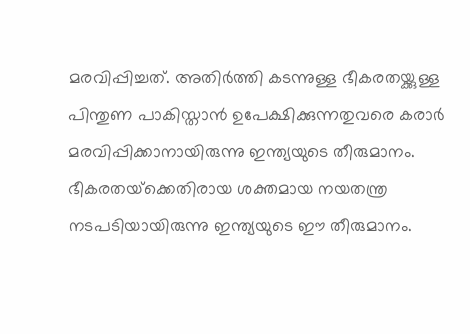മരവിപ്പിച്ചത്. അതിർത്തി കടന്നുള്ള ഭീകരതയ്ക്കുള്ള പിന്തുണ പാകിസ്താൻ ഉപേക്ഷിക്കുന്നതുവരെ കരാർ മരവിപ്പിക്കാനായിരുന്നു ഇന്ത്യയുടെ തീരുമാനം. ഭീകരതയ്‌ക്കെതിരായ ശക്തമായ നയതന്ത്ര നടപടിയായിരുന്നു ഇന്ത്യയുടെ ഈ തീരുമാനം.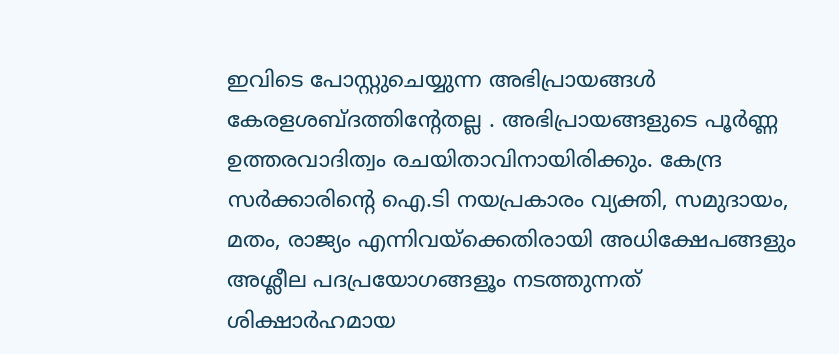ഇവിടെ പോസ്റ്റുചെയ്യുന്ന അഭിപ്രായങ്ങള്‍ കേരളശബ്‌ദത്തിന്റേതല്ല . അഭിപ്രായങ്ങളുടെ പൂര്‍ണ്ണ ഉത്തരവാദിത്വം രചയിതാവിനായിരിക്കും. കേന്ദ്ര സർക്കാരിന്റെ ഐ.ടി നയപ്രകാരം വ്യക്തി, സമുദായം, മതം, രാജ്യം എന്നിവയ്ക്കെതിരായി അധിക്ഷേപങ്ങളും അശ്ലീല പദപ്രയോഗങ്ങളൂം നടത്തുന്നത് ശിക്ഷാര്‍ഹമായ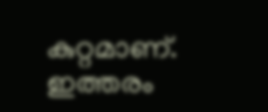കുറ്റമാണ്. ഇത്തരം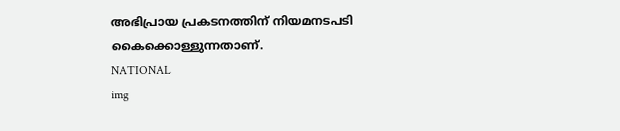അഭിപ്രായ പ്രകടനത്തിന് നിയമനടപടി കൈക്കൊള്ളുന്നതാണ്.
NATIONAL
img